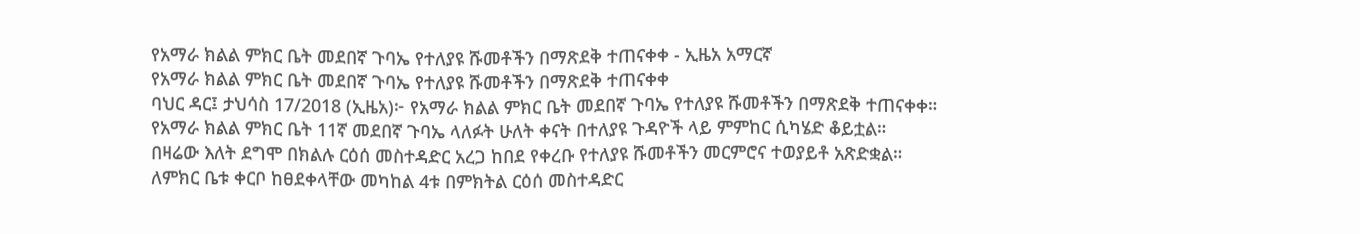የአማራ ክልል ምክር ቤት መደበኛ ጉባኤ የተለያዩ ሹመቶችን በማጽደቅ ተጠናቀቀ - ኢዜአ አማርኛ
የአማራ ክልል ምክር ቤት መደበኛ ጉባኤ የተለያዩ ሹመቶችን በማጽደቅ ተጠናቀቀ
ባህር ዳር፤ ታህሳስ 17/2018 (ኢዜአ)፦ የአማራ ክልል ምክር ቤት መደበኛ ጉባኤ የተለያዩ ሹመቶችን በማጽደቅ ተጠናቀቀ።
የአማራ ክልል ምክር ቤት 11ኛ መደበኛ ጉባኤ ላለፉት ሁለት ቀናት በተለያዩ ጉዳዮች ላይ ምምከር ሲካሄድ ቆይቷል።
በዛሬው እለት ደግሞ በክልሉ ርዕሰ መስተዳድር አረጋ ከበደ የቀረቡ የተለያዩ ሹመቶችን መርምሮና ተወያይቶ አጽድቋል።
ለምክር ቤቱ ቀርቦ ከፀደቀላቸው መካከል 4ቱ በምክትል ርዕሰ መስተዳድር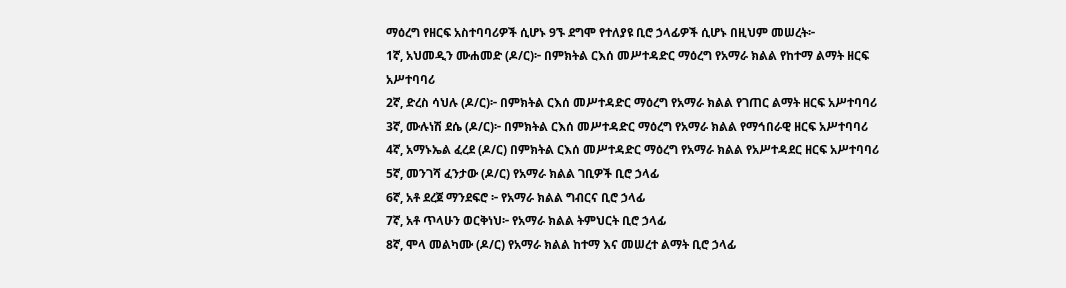ማዕረግ የዘርፍ አስተባባሪዎች ሲሆኑ 9ኙ ደግሞ የተለያዩ ቢሮ ኃላፊዎች ሲሆኑ በዚህም መሠረት፦
1ኛ, አህመዲን ሙሐመድ (ዶ/ር)፦ በምክትል ርእሰ መሥተዳድር ማዕረግ የአማራ ክልል የከተማ ልማት ዘርፍ አሥተባባሪ
2ኛ, ድረስ ሳህሉ (ዶ/ር)፦ በምክትል ርእሰ መሥተዳድር ማዕረግ የአማራ ክልል የገጠር ልማት ዘርፍ አሥተባባሪ
3ኛ, ሙሉነሽ ደሴ (ዶ/ር)፦ በምክትል ርእሰ መሥተዳድር ማዕረግ የአማራ ክልል የማኅበራዊ ዘርፍ አሥተባባሪ
4ኛ, አማኑኤል ፈረደ (ዶ/ር) በምክትል ርእሰ መሥተዳድር ማዕረግ የአማራ ክልል የአሥተዳደር ዘርፍ አሥተባባሪ
5ኛ, መንገሻ ፈንታው (ዶ/ር) የአማራ ክልል ገቢዎች ቢሮ ኃላፊ
6ኛ, አቶ ደረጀ ማንደፍሮ ፦ የአማራ ክልል ግብርና ቢሮ ኃላፊ
7ኛ, አቶ ጥላሁን ወርቅነህ፦ የአማራ ክልል ትምህርት ቢሮ ኃላፊ
8ኛ, ሞላ መልካሙ (ዶ/ር) የአማራ ክልል ከተማ እና መሠረተ ልማት ቢሮ ኃላፊ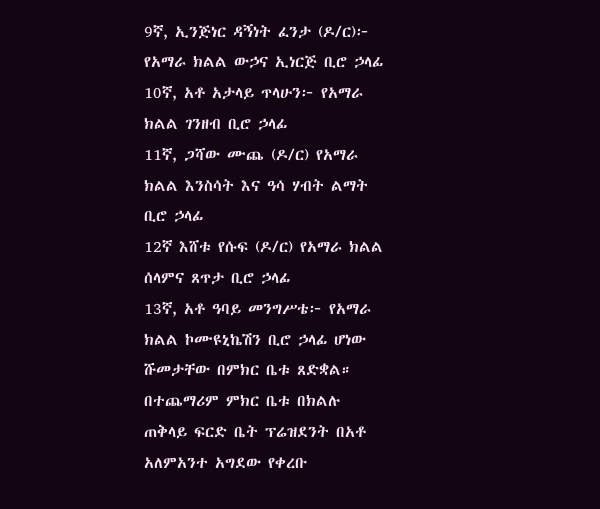9ኛ, ኢንጅነር ዳኝነት ፈንታ (ዶ/ር)፦ የአማራ ክልል ውኃና ኢነርጅ ቢሮ ኃላፊ
10ኛ, አቶ አታላይ ጥላሁን፦ የአማራ ክልል ገንዘብ ቢሮ ኃላፊ
11ኛ, ጋሻው ሙጨ (ዶ/ር) የአማራ ክልል እንስሳት እና ዓሳ ሃብት ልማት ቢሮ ኃላፊ
12ኛ እሸቱ የሱፍ (ዶ/ር) የአማራ ክልል ሰላምና ጸጥታ ቢሮ ኃላፊ
13ኛ, አቶ ዓባይ መንግሥቴ፦ የአማራ ክልል ኮሙዩኒኬሽን ቢሮ ኃላፊ ሆነው ሹመታቸው በምክር ቤቱ ጸድቋል።
በተጨማሪም ምክር ቤቱ በክልሉ ጠቅላይ ፍርድ ቤት ፕሬዝደንት በአቶ አለምአንተ አግደው የቀረቡ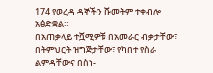174 የወረዳ ዳኞችን ሹመትም ተቀብሎ አፅድቋል።
በአጠቃላይ ተሿሚዎቹ በአመራር ብቃታቸው፣ በትምህርት ዝግጅታቸው፣ የካበተ የስራ ልምዳቸውና በስነ-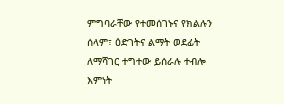ምግባራቸው የተመሰገኑና የክልሉን ሰላም፣ ዕድገትና ልማት ወደፊት ለማሻገር ተግተው ይሰራሉ ተብሎ እምነት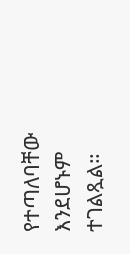የተጣለባቸው እንደሆኑም ተገልጿል።